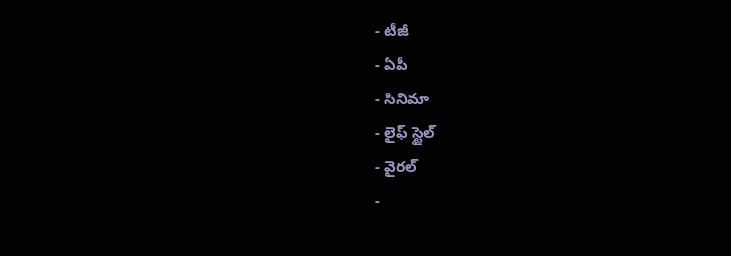- టీజీ
- ఏపీ
- సినిమా
- లైఫ్ స్టైల్
- వైరల్
-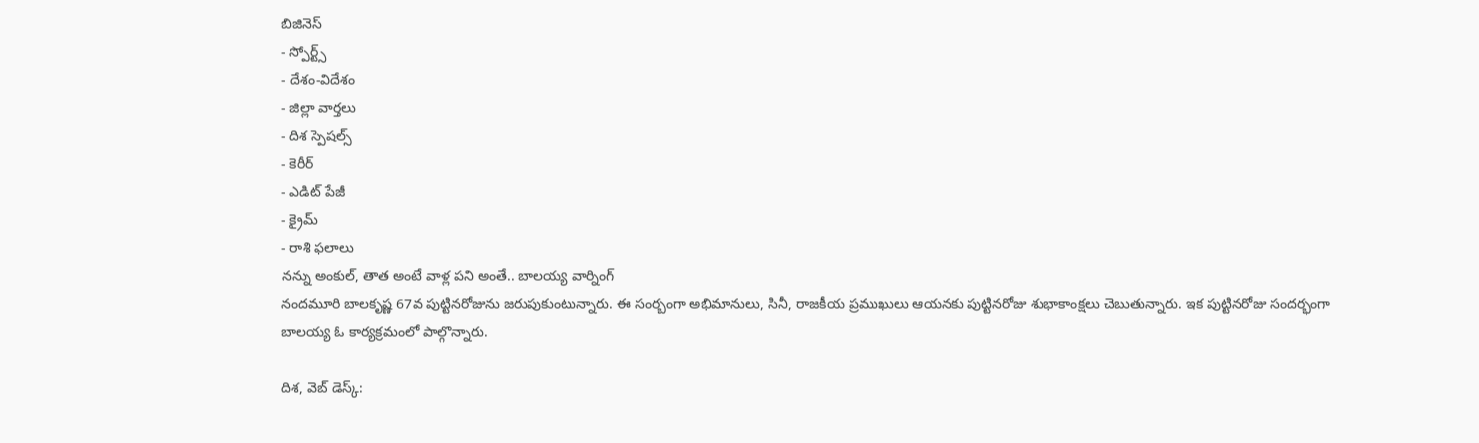బిజినెస్
- స్పోర్ట్స్
- దేశం-విదేశం
- జిల్లా వార్తలు
- దిశ స్పెషల్స్
- కెరీర్
- ఎడిట్ పేజీ
- క్రైమ్
- రాశి ఫలాలు
నన్ను అంకుల్, తాత అంటే వాళ్ల పని అంతే.. బాలయ్య వార్నింగ్
నందమూరి బాలకృష్ణ 67వ పుట్టినరోజును జరుపుకుంటున్నారు. ఈ సంర్బంగా అభిమానులు, సినీ, రాజకీయ ప్రముఖులు ఆయనకు పుట్టినరోజు శుభాకాంక్షలు చెబుతున్నారు. ఇక పుట్టినరోజు సందర్భంగా బాలయ్య ఓ కార్యక్రమంలో పాల్గొన్నారు.

దిశ, వెబ్ డెస్క్: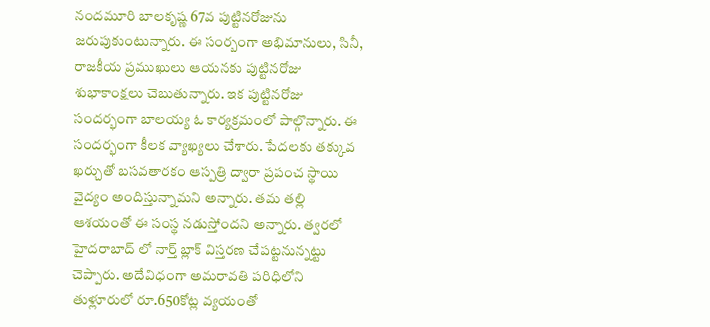నందమూరి బాలకృష్ణ 67వ పుట్టినరోజును జరుపుకుంటున్నారు. ఈ సంర్బంగా అభిమానులు, సినీ, రాజకీయ ప్రముఖులు ఆయనకు పుట్టినరోజు శుభాకాంక్షలు చెబుతున్నారు. ఇక పుట్టినరోజు సందర్భంగా బాలయ్య ఓ కార్యక్రమంలో పాల్గొన్నారు. ఈ సందర్భంగా కీలక వ్యాఖ్యలు చేశారు. పేదలకు తక్కువ ఖర్చుతో బసవతారకం ఆస్పత్రి ద్వారా ప్రపంచ స్థాయి వైద్యం అందిస్తున్నామని అన్నారు. తమ తల్లి ఆశయంతో ఈ సంస్థ నడుస్తోందని అన్నారు. త్వరలో హైదరాబాద్ లో నార్త్ బ్లాక్ విస్తరణ చేపట్టనున్నట్టు చెప్పారు. అదేవిధంగా అమరావతి పరిధిలోని తుళ్లూరులో రూ.650కోట్ల వ్యయంతో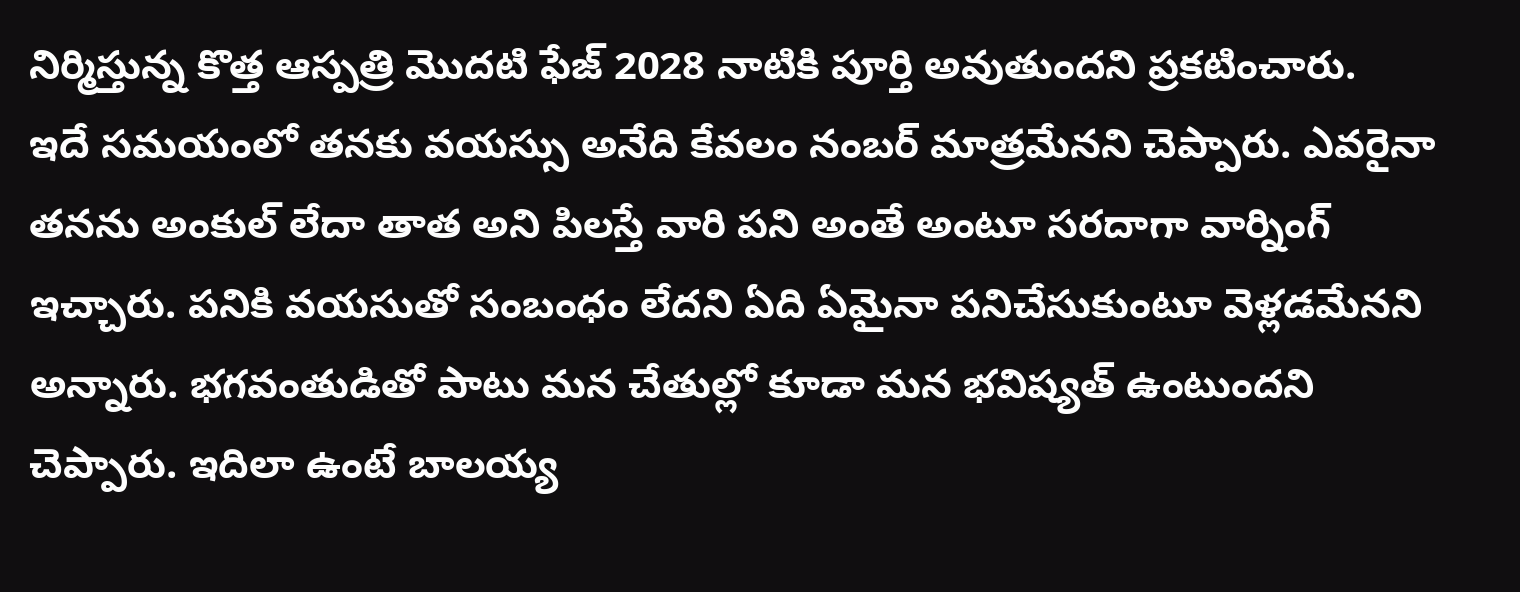నిర్మిస్తున్న కొత్త ఆస్పత్రి మొదటి ఫేజ్ 2028 నాటికి పూర్తి అవుతుందని ప్రకటించారు.
ఇదే సమయంలో తనకు వయస్సు అనేది కేవలం నంబర్ మాత్రమేనని చెప్పారు. ఎవరైనా తనను అంకుల్ లేదా తాత అని పిలస్తే వారి పని అంతే అంటూ సరదాగా వార్నింగ్ ఇచ్చారు. పనికి వయసుతో సంబంధం లేదని ఏది ఏమైనా పనిచేసుకుంటూ వెళ్లడమేనని అన్నారు. భగవంతుడితో పాటు మన చేతుల్లో కూడా మన భవిష్యత్ ఉంటుందని చెప్పారు. ఇదిలా ఉంటే బాలయ్య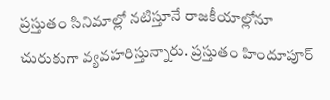ప్రస్తుతం సినిమాల్లో నటిస్తూనే రాజకీయాల్లోనూ చురుకుగా వ్యవహరిస్తున్నారు. ప్రస్తుతం హిందూపూర్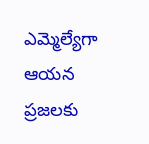ఎమ్మెల్యేగా ఆయన ప్రజలకు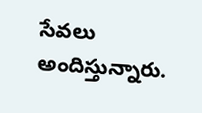సేవలు అందిస్తున్నారు.